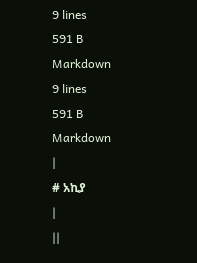9 lines
591 B
Markdown
9 lines
591 B
Markdown
|
# አኪያ
|
||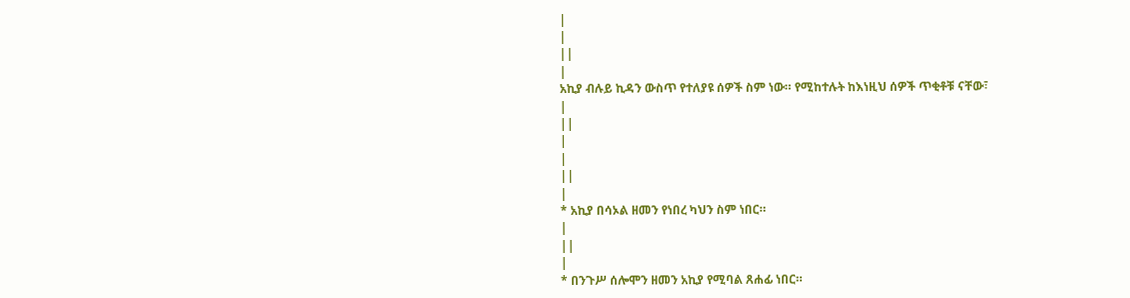|
|
||
|
አኪያ ብሉይ ኪዳን ውስጥ የተለያዩ ሰዎች ስም ነው። የሚከተሉት ከእነዚህ ሰዎች ጥቂቶቹ ናቸው፣
|
||
|
|
||
|
* አኪያ በሳኦል ዘመን የነበረ ካህን ስም ነበር።
|
||
|
* በንጉሥ ሰሎሞን ዘመን አኪያ የሚባል ጸሐፊ ነበር።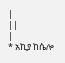|
||
|
* አኪያ ከሴሎ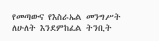የመጣውና የእስራኤል መንግሥት ለሁለት እንደምከፈል ትንቢት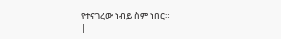የተናገረው ነብይ ስም ነበር።
|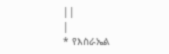||
|
* የእስራኤል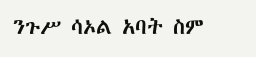ንጉሥ ሳኦል አባት ስም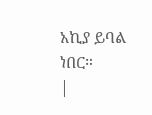አኪያ ይባል ነበር።
|